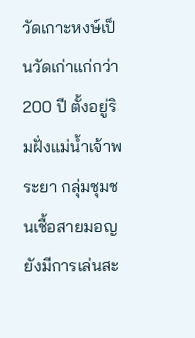วัดเกาะหงษ์เป็นวัดเก่าแก่กว่า 200 ปี ตั้งอยู่ริมฝั่งแม่น้ำเจ้าพระยา กลุ่มชุมชนเชื้อสายมอญ ยังมีการเล่นสะ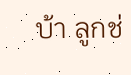บ้า ลูกช่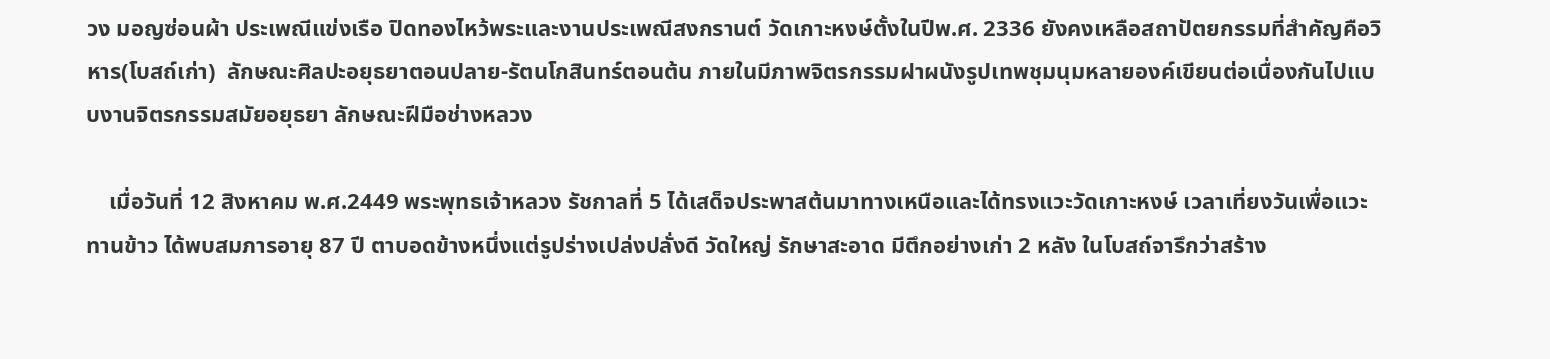วง มอญซ่อนผ้า ประเพณีแข่งเรือ ปิดทองไหว้พระและงานประเพณีสงกรานต์ วัดเกาะหงษ์ตั้งในปีพ.ศ. 2336 ยังคงเหลือสถาปัตยกรรมที่สำคัญคือวิหาร(โบสถ์เก่า)  ลักษณะศิลปะอยุธยาตอนปลาย-รัตนโกสินทร์ตอนต้น ภายในมีภาพจิตรกรรมฝาผนังรูปเทพชุมนุมหลายองค์เขียนต่อเนื่องกันไปแบบงานจิตรกรรมสมัยอยุธยา ลักษณะฝีมือช่างหลวง

    เมื่อวันที่ 12 สิงหาคม พ.ศ.2449 พระพุทธเจ้าหลวง รัชกาลที่ 5 ได้เสด็จประพาสต้นมาทางเหนือและได้ทรงแวะวัดเกาะหงษ์ เวลาเที่ยงวันเพื่อแวะทานข้าว ได้พบสมภารอายุ 87 ปี ตาบอดข้างหนึ่งแต่รูปร่างเปล่งปลั่งดี วัดใหญ่ รักษาสะอาด มีตึกอย่างเก่า 2 หลัง ในโบสถ์จารึกว่าสร้าง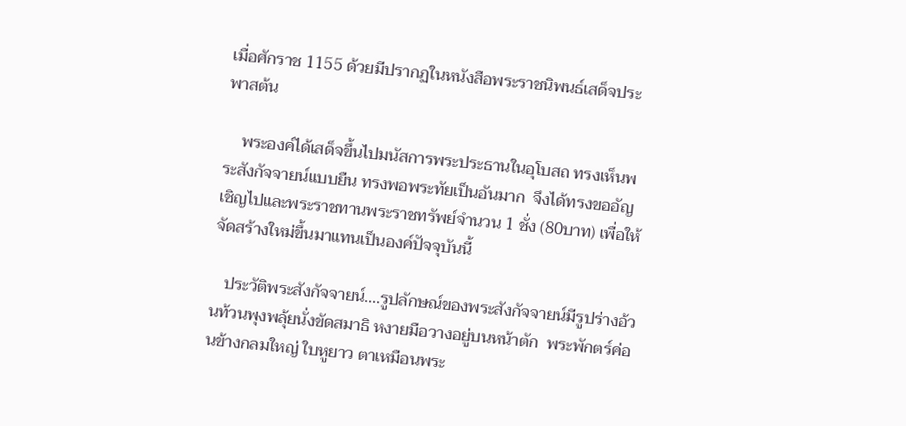เมื่อศักราช 1155 ด้วยมีปรากฏในหนังสือพระราชนิพนธ์เสด็จประพาสต้น

    พระองค์ได้เสด็จขึ้นไปมนัสการพระประธานในอุโบสถ ทรงเห็นพระสังกัจจายน์แบบยืน ทรงพอพระทัยเป็นอันมาก  จึงได้ทรงขออัญเชิญไปและพระราชทานพระราชทรัพย์จำนวน 1 ชั่ง (80บาท) เพื่อให้จัดสร้างใหม่ขึ้นมาแทนเป็นองค์ปัจจุบันนี้

   ประวัติพระสังกัจจายน์....รูปลักษณ์ของพระสังกัจจายน์มีรูปร่างอ้วนท้วนพุงพลุ้ยนั่งขัดสมาธิ หงายมือวางอยู่บนหน้าตัก  พระพักตร์ค่อนข้างกลมใหญ่ ใบหูยาว ตาเหมือนพระ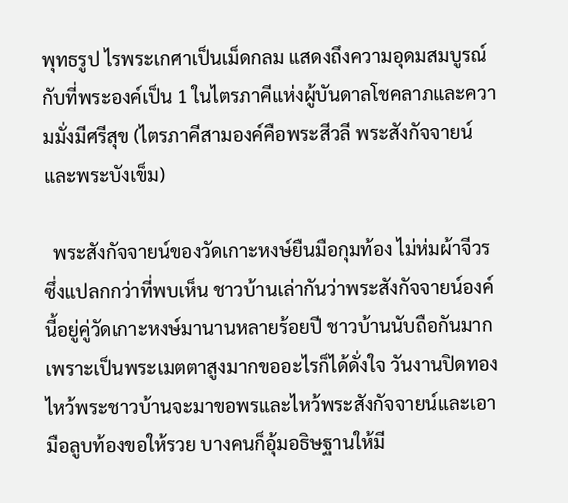พุทธรูป ไรพระเกศาเป็นเม็ดกลม แสดงถึงความอุดมสมบูรณ์ กับที่พระองค์เป็น 1 ในไตรภาคีแห่งผู้บันดาลโชคลาภและความมั่งมีศรีสุข (ไตรภาคีสามองค์คือพระสีวลี พระสังกัจจายน์และพระบังเข็ม)

  พระสังกัจจายน์ของวัดเกาะหงษ์ยืนมือกุมท้อง ไม่ห่มผ้าจีวรซึ่งแปลกกว่าที่พบเห็น ชาวบ้านเล่ากันว่าพระสังกัจจายน์องค์นี้อยู่คู่วัดเกาะหงษ์มานานหลายร้อยปี ชาวบ้านนับถือกันมาก เพราะเป็นพระเมตตาสูงมากขออะไรก็ได้ดั่งใจ วันงานปิดทองไหว้พระชาวบ้านจะมาขอพรและไหว้พระสังกัจจายน์และเอามือลูบท้องขอให้รวย บางคนก็อุ้มอธิษฐานให้มี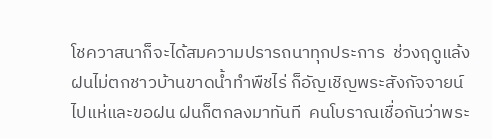โชควาสนาก็จะได้สมความปรารถนาทุกประการ  ช่วงฤดูแล้งฝนไม่ตกชาวบ้านขาดน้ำทำพืชไร่ ก็อัญเชิญพระสังกัจจายน์ไปแห่และขอฝน ฝนก็ตกลงมาทันที  คนโบราณเชื่อกันว่าพระ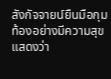สังกัจจายน์ยืนมือกุมท้องอย่างมีความสุขแสดงว่า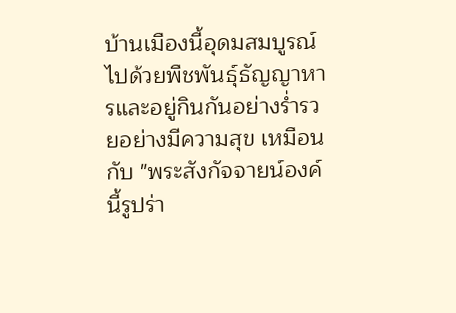บ้านเมืองนี้อุดมสมบูรณ์ไปด้วยพืชพันธุ์ธัญญาหารและอยู่กินกันอย่างร่ำรวยอย่างมีความสุข เหมือนกับ "พระสังกัจจายน์องค์นี้รูปร่า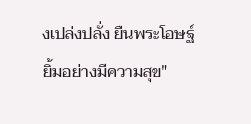งเปล่งปลั่ง ยืนพระโอษฐ์ยิ้มอย่างมีความสุข"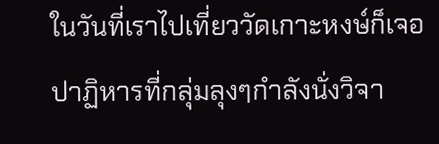ในวันที่เราไปเที่ยววัดเกาะหงษ์ก็เจอปาฏิหารที่กลุ่มลุงๆกำลังนั่งวิจา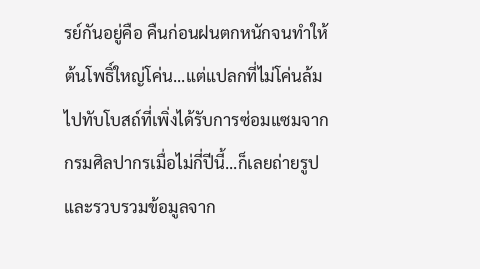รย์กันอยู่คือ คืนก่อนฝนตกหนักจนทำให้ต้นโพธิ์ใหญ่โค่น...แต่แปลกที่ไม่โค่นล้มไปทับโบสถ์ที่เพิ่งได้รับการซ่อมแซมจากกรมศิลปากรเมื่อไม่กี่ปีนี้...ก็เลยถ่ายรูปและรวบรวมข้อมูลจาก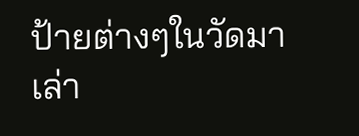ป้ายต่างๆในวัดมาเล่า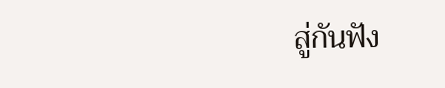สู่กันฟัง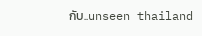กับ..unseen thailand